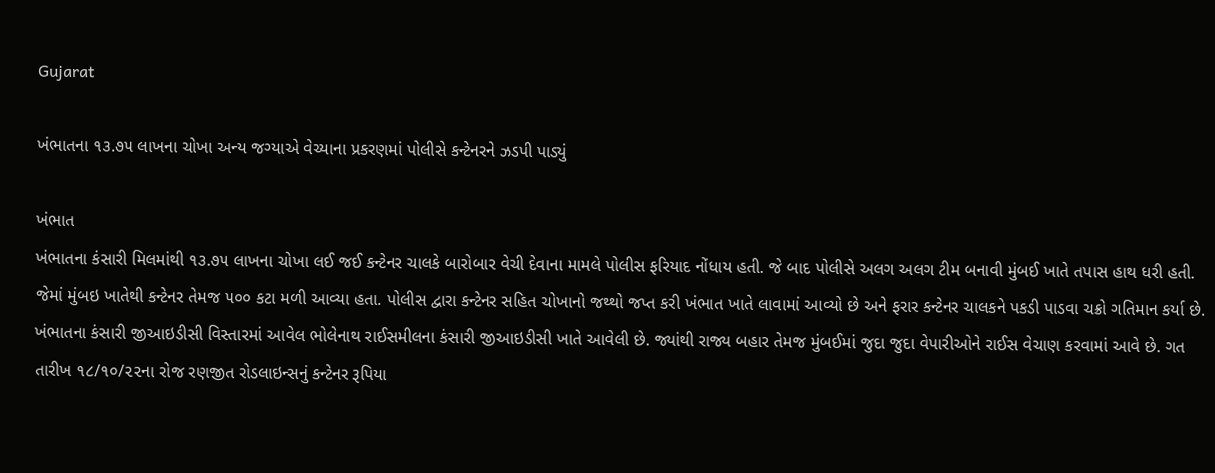Gujarat

ખંભાતના ૧૩.૭૫ લાખના ચોખા અન્ય જગ્યાએ વેચ્યાના પ્રકરણમાં પોલીસે કન્ટેનરને ઝડપી પાડ્યું

ખંભાત
ખંભાતના કંસારી મિલમાંથી ૧૩.૭૫ લાખના ચોખા લઈ જઈ કન્ટેનર ચાલકે બારોબાર વેચી દેવાના મામલે પોલીસ ફરિયાદ નોંધાય હતી. જે બાદ પોલીસે અલગ અલગ ટીમ બનાવી મુંબઈ ખાતે તપાસ હાથ ધરી હતી. જેમાં મુંબઇ ખાતેથી કન્ટેનર તેમજ ૫૦૦ કટા મળી આવ્યા હતા. પોલીસ દ્વારા કન્ટેનર સહિત ચોખાનો જથ્થો જપ્ત કરી ખંભાત ખાતે લાવામાં આવ્યો છે અને ફરાર કન્ટેનર ચાલકને પકડી પાડવા ચક્રો ગતિમાન કર્યા છે. ખંભાતના કંસારી જીઆઇડીસી વિસ્તારમાં આવેલ ભોલેનાથ રાઈસમીલના કંસારી જીઆઇડીસી ખાતે આવેલી છે. જ્યાંથી રાજ્ય બહાર તેમજ મુંબઈમાં જુદા જુદા વેપારીઓને રાઈસ વેચાણ કરવામાં આવે છે. ગત તારીખ ૧૮/૧૦/૨૨ના રોજ રણજીત રોડલાઇન્સનું કન્ટેનર રૂપિયા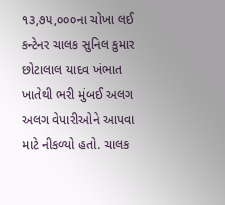૧૩,૭૫,૦૦૦ના ચોખા લઈ કન્ટેનર ચાલક સુનિલ કુમાર છોટાલાલ યાદવ ખંભાત ખાતેથી ભરી મુંબઈ અલગ અલગ વેપારીઓને આપવા માટે નીકળ્યો હતો. ચાલક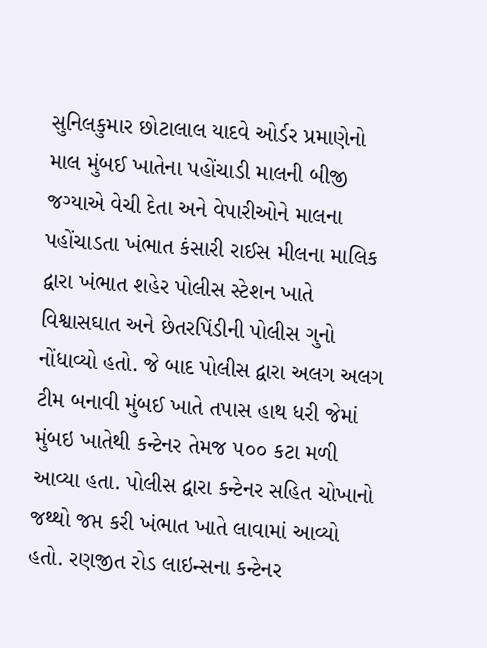સુનિલકુમાર છોટાલાલ યાદવે ઓર્ડર પ્રમાણેનો માલ મુંબઈ ખાતેના પહોંચાડી માલની બીજી જગ્યાએ વેચી દેતા અને વેપારીઓને માલના પહોંચાડતા ખંભાત કંસારી રાઈસ મીલના માલિક દ્વારા ખંભાત શહેર પોલીસ સ્ટેશન ખાતે વિશ્વાસઘાત અને છેતરપિંડીની પોલીસ ગુનો નોંધાવ્યો હતો. જે બાદ પોલીસ દ્વારા અલગ અલગ ટીમ બનાવી મુંબઈ ખાતે તપાસ હાથ ધરી જેમાં મુંબઇ ખાતેથી કન્ટેનર તેમજ ૫૦૦ કટા મળી આવ્યા હતા. પોલીસ દ્વારા કન્ટેનર સહિત ચોખાનો જથ્થો જપ્ત કરી ખંભાત ખાતે લાવામાં આવ્યો હતો. રણજીત રોડ લાઇન્સના કન્ટેનર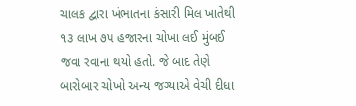ચાલક દ્વારા ખંભાતના કંસારી મિલ ખાતેથી ૧૩ લાખ ૭૫ હજારના ચોખા લઈ મુંબઈ જવા રવાના થયો હતો. જે બાદ તેણે બારોબાર ચોખો અન્ય જગ્યાએ વેચી દીધા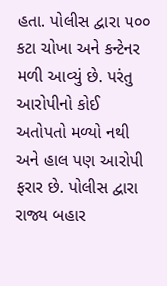હતા. પોલીસ દ્વારા ૫૦૦ કટા ચોખા અને કન્ટેનર મળી આવ્યું છે. પરંતુ આરોપીનો કોઈ અતોપતો મળ્યો નથી અને હાલ પણ આરોપી ફરાર છે. પોલીસ દ્વારા રાજ્ય બહાર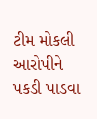ટીમ મોકલી આરોપીને પકડી પાડવા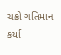ચક્રો ગતિમાન કર્યા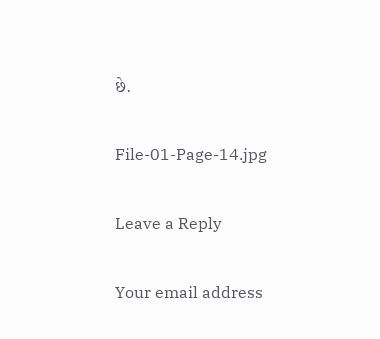છે.

File-01-Page-14.jpg

Leave a Reply

Your email address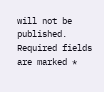will not be published. Required fields are marked *